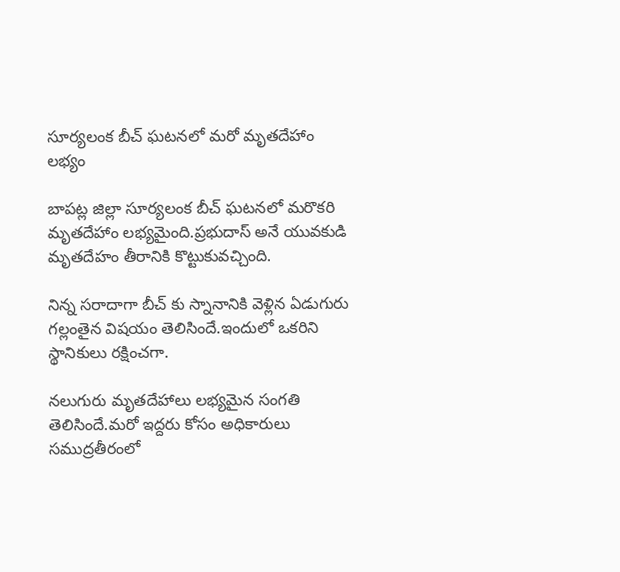సూర్యలంక బీచ్ ఘటనలో మరో మృతదేహాం లభ్యం

బాపట్ల జిల్లా సూర్యలంక బీచ్ ఘటనలో మరొకరి మృతదేహాం లభ్యమైంది.ప్రభుదాస్ అనే యువకుడి మృతదేహం తీరానికి కొట్టుకువచ్చింది.

నిన్న సరాదాగా బీచ్ కు స్నానానికి వెళ్లిన ఏడుగురు గల్లంతైన విషయం తెలిసిందే.ఇందులో ఒకరిని స్థానికులు రక్షించగా.

నలుగురు మృతదేహాలు లభ్యమైన సంగతి తెలిసిందే.మరో ఇద్దరు కోసం అధికారులు సముద్రతీరంలో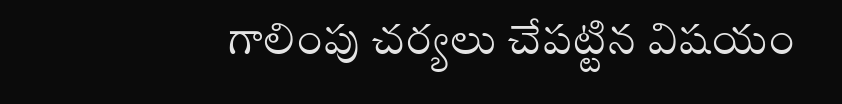గాలింపు చర్యలు చేపట్టిన విషయం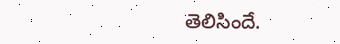తెలిసిందే.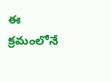ఈ క్రమంలోనే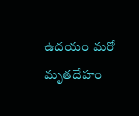ఉదయం మరో మృతదేహం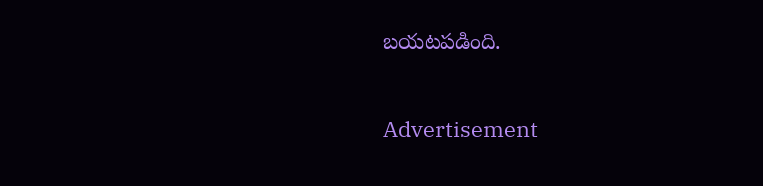బయటపడింది.

Advertisement